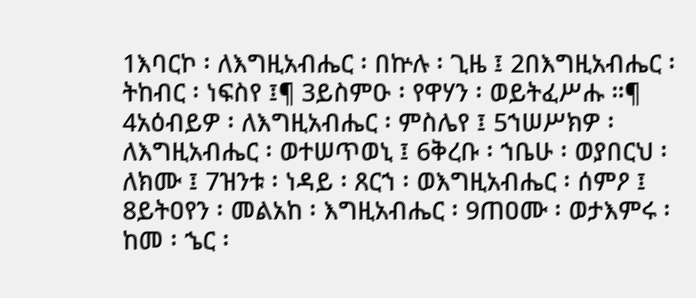1እባርኮ ፡ ለእግዚአብሔር ፡ በኵሉ ፡ ጊዜ ፤ 2በእግዚአብሔር ፡ ትከብር ፡ ነፍስየ ፤¶ 3ይስምዑ ፡ የዋሃን ፡ ወይትፈሥሑ ።¶ 4አዕብይዎ ፡ ለእግዚአብሔር ፡ ምስሌየ ፤ 5ኀሠሥክዎ ፡ ለእግዚአብሔር ፡ ወተሠጥወኒ ፤ 6ቅረቡ ፡ ኀቤሁ ፡ ወያበርህ ፡ ለክሙ ፤ 7ዝንቱ ፡ ነዳይ ፡ ጸርኀ ፡ ወእግዚአብሔር ፡ ሰምዖ ፤ 8ይትዐየን ፡ መልአከ ፡ እግዚአብሔር ፡ 9ጠዐሙ ፡ ወታእምሩ ፡ ከመ ፡ ኄር ፡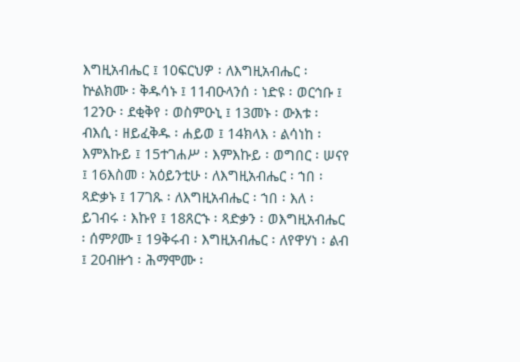እግዚአብሔር ፤ 10ፍርህዎ ፡ ለእግዚአብሔር ፡ ኵልክሙ ፡ ቅዱሳኑ ፤ 11ብዑላንሰ ፡ ነድዩ ፡ ወርኅቡ ፤ 12ንዑ ፡ ደቂቅየ ፡ ወስምዑኒ ፤ 13መኑ ፡ ውእቱ ፡ ብእሲ ፡ ዘይፈቅዱ ፡ ሐይወ ፤ 14ክላእ ፡ ልሳነከ ፡ እምእኩይ ፤ 15ተገሐሥ ፡ እምእኩይ ፡ ወግበር ፡ ሠናየ ፤ 16እስመ ፡ አዕይንቲሁ ፡ ለእግዚአብሔር ፡ ኀበ ፡ ጻድቃኑ ፤ 17ገጹ ፡ ለእግዚአብሔር ፡ ኀበ ፡ እለ ፡ ይገብሩ ፡ እኩየ ፤ 18ጸርኁ ፡ ጻድቃን ፡ ወእግዚአብሔር ፡ ሰምዖሙ ፤ 19ቅሩብ ፡ እግዚአብሔር ፡ ለየዋሃነ ፡ ልብ ፤ 20ብዙኅ ፡ ሕማሞሙ ፡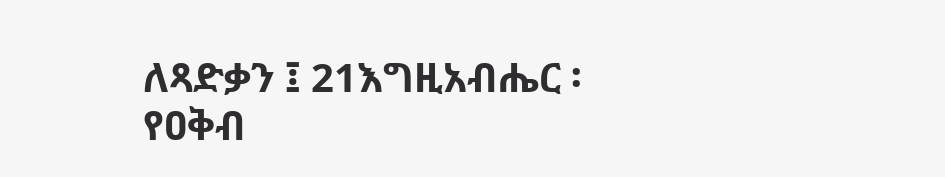ለጻድቃን ፤ 21እግዚአብሔር ፡ የዐቅብ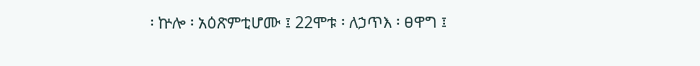፡ ኵሎ ፡ አዕጽምቲሆሙ ፤ 22ሞቱ ፡ ለኃጥእ ፡ ፀዋግ ፤